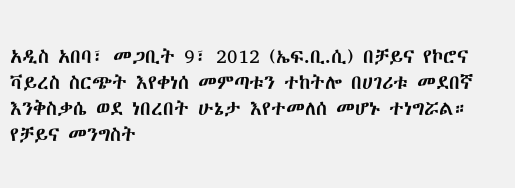አዲስ አበባ፣ መጋቢት 9፣ 2012 (ኤፍ.ቢ.ሲ) በቻይና የኮሮና ቫይረስ ስርጭት እየቀነሰ መምጣቱን ተከትሎ በሀገሪቱ መደበኛ እንቅስቃሴ ወደ ነበረበት ሁኔታ እየተመለሰ መሆኑ ተነግሯል።
የቻይና መንግስት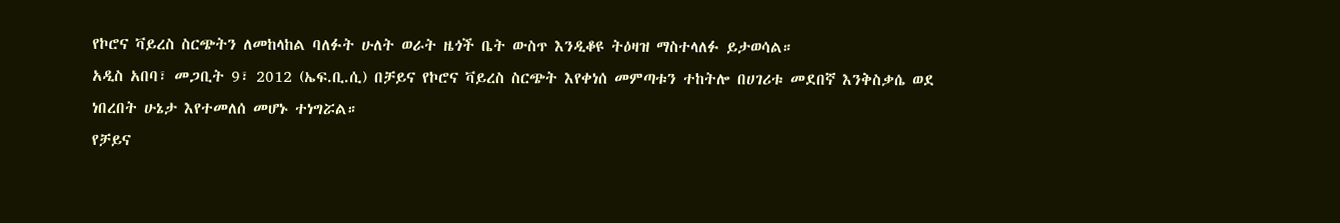የኮሮና ቫይረስ ስርጭትን ለመከላከል ባለፉት ሁለት ወራት ዜጎች ቤት ውስጥ እንዲቆዩ ትዕዛዝ ማስተላለፉ ይታወሳል።
አዲስ አበባ፣ መጋቢት 9፣ 2012 (ኤፍ.ቢ.ሲ) በቻይና የኮሮና ቫይረስ ስርጭት እየቀነሰ መምጣቱን ተከትሎ በሀገሪቱ መደበኛ እንቅስቃሴ ወደ ነበረበት ሁኔታ እየተመለሰ መሆኑ ተነግሯል።
የቻይና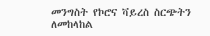መንግስት የኮሮና ቫይረስ ስርጭትን ለመከላከል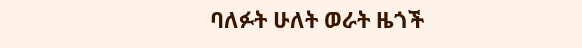ባለፉት ሁለት ወራት ዜጎች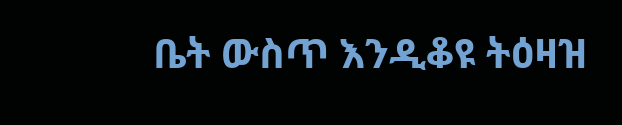ቤት ውስጥ እንዲቆዩ ትዕዛዝ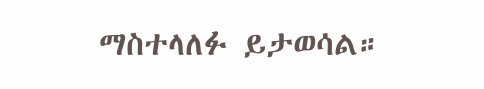ማስተላለፉ ይታወሳል።